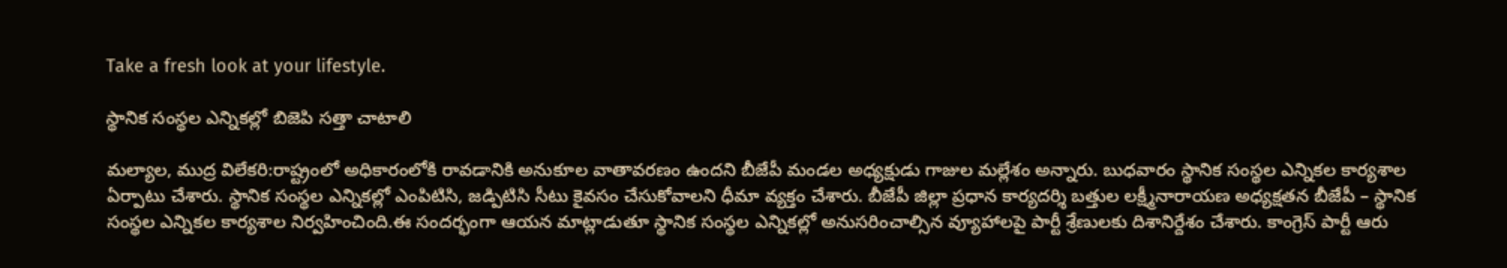Take a fresh look at your lifestyle.

స్థానిక సంస్థల ఎన్నికల్లో బిజెపి సత్తా చాటాలి

మల్యాల, ముద్ర విలేకరి:రాష్ట్రంలో అధికారంలోకి రావడానికి అనుకూల వాతావరణం ఉందని బీజేపీ మండల అధ్యక్షుడు గాజుల మల్లేశం అన్నారు. బుధవారం స్థానిక సంస్థల ఎన్నికల కార్యశాల ఏర్పాటు చేశారు. స్థానిక సంస్థల ఎన్నికల్లో ఎంపిటిసి, జడ్పిటిసి సీటు కైవసం చేసుకోవాలని ధీమా వ్యక్తం చేశారు. బీజేపీ జిల్లా ప్రధాన కార్యదర్శి బత్తుల లక్ష్మీనారాయణ అధ్యక్షతన బీజేపీ – స్థానిక సంస్థల ఎన్నికల కార్యశాల నిర్వహించింది.ఈ సందర్భంగా ఆయన మాట్లాడుతూ స్థానిక సంస్థల ఎన్నికల్లో అనుసరించాల్సిన వ్యూహాలపై పార్టీ శ్రేణులకు దిశానిర్దేశం చేశారు. కాంగ్రెస్ పార్టీ ఆరు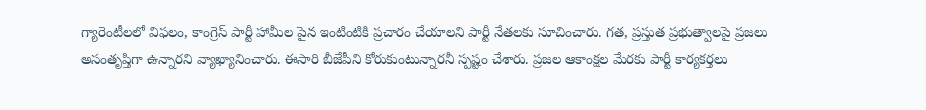గ్యారెంటీలలో విఫలం, కాంగ్రెస్ పార్టీ హామీల పైన ఇంటింటికి ప్రచారం చేయాలని పార్టీ నేతలకు సూచించారు. గత, ప్రస్తుత ప్రభుత్వాలపై ప్రజలు అసంతృప్తిగా ఉన్నారని వ్యాఖ్యానించారు. ఈసారి బీజేపీని కోరుకుంటున్నారనీ స్పష్టం చేశారు. ప్రజల ఆకాంక్షల మేరకు పార్టీ కార్యకర్తలు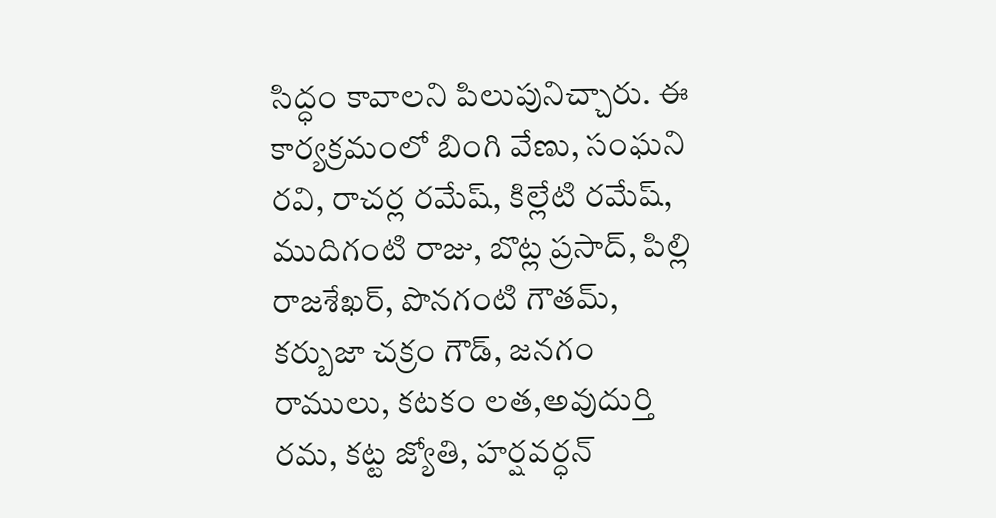సిద్ధం కావాలని పిలుపునిచ్చారు. ఈ కార్యక్రమంలో బింగి వేణు, సంఘని రవి, రాచర్ల రమేష్, కిల్లేటి రమేష్, ముదిగంటి రాజు, బొట్ల ప్రసాద్, పిల్లి రాజశేఖర్, పొనగంటి గౌతమ్, కర్బుజా చక్రం గౌడ్, జనగం రాములు, కటకం లత,అవుదుర్తి రమ, కట్ట జ్యోతి, హర్షవర్ధన్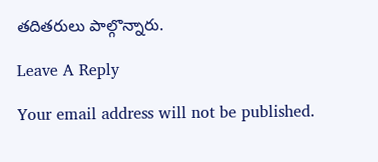తదితరులు పాల్గొన్నారు.

Leave A Reply

Your email address will not be published.